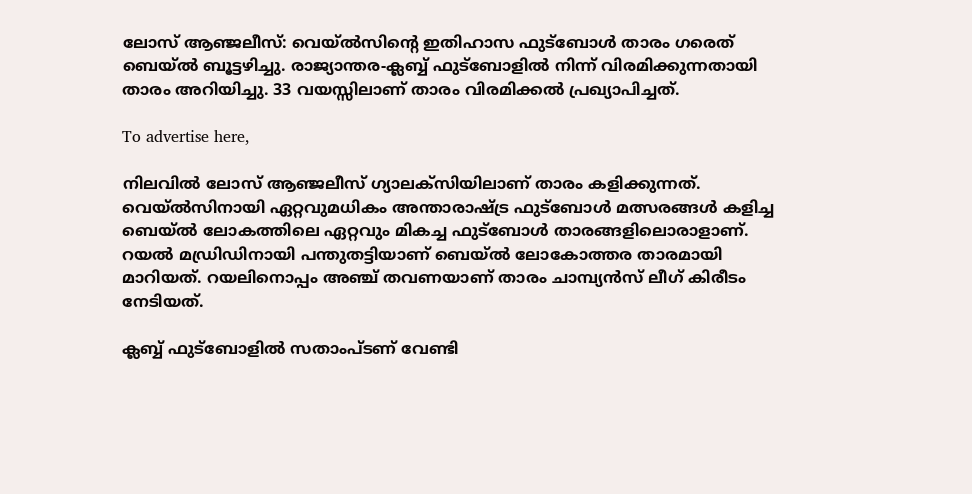ലോസ് ആഞ്ജലീസ്: വെയ്ല്‍സിന്റെ ഇതിഹാസ ഫുട്‌ബോള്‍ താരം ഗരെത് ബെയ്ല്‍ ബൂട്ടഴിച്ചു. രാജ്യാന്തര-ക്ലബ്ബ് ഫുട്‌ബോളില്‍ നിന്ന് വിരമിക്കുന്നതായി താരം അറിയിച്ചു. 33 വയസ്സിലാണ് താരം വിരമിക്കല്‍ പ്രഖ്യാപിച്ചത്.

To advertise here,

നിലവില്‍ ലോസ് ആഞ്ജലീസ് ഗ്യാലക്‌സിയിലാണ് താരം കളിക്കുന്നത്. വെയ്ല്‍സിനായി ഏറ്റവുമധികം അന്താരാഷ്ട്ര ഫുട്‌ബോള്‍ മത്സരങ്ങള്‍ കളിച്ച ബെയ്ല്‍ ലോകത്തിലെ ഏറ്റവും മികച്ച ഫുട്‌ബോള്‍ താരങ്ങളിലൊരാളാണ്. റയല്‍ മഡ്രിഡിനായി പന്തുതട്ടിയാണ് ബെയ്ല്‍ ലോകോത്തര താരമായി മാറിയത്. റയലിനൊപ്പം അഞ്ച് തവണയാണ് താരം ചാമ്പ്യന്‍സ് ലീഗ് കിരീടം നേടിയത്.

ക്ലബ്ബ് ഫുട്‌ബോളില്‍ സതാംപ്ടണ് വേണ്ടി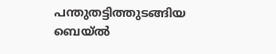പന്തുതട്ടിത്തുടങ്ങിയ ബെയ്ല്‍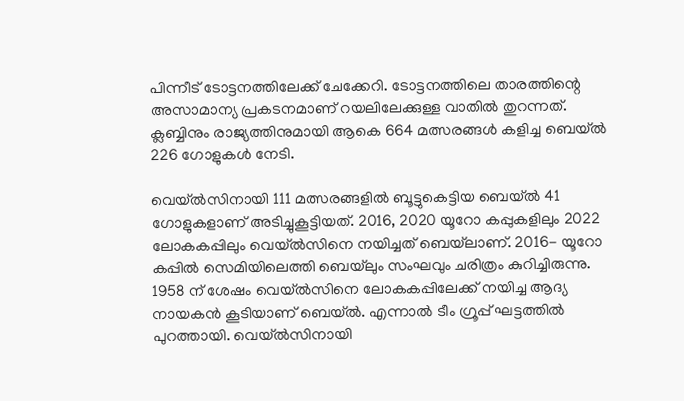പിന്നീട് ടോട്ടനത്തിലേക്ക് ചേക്കേറി. ടോട്ടനത്തിലെ താരത്തിന്റെ അസാമാന്യ പ്രകടനമാണ് റയലിലേക്കുള്ള വാതില്‍ തുറന്നത്. ക്ലബ്ബിനും രാജ്യത്തിനുമായി ആകെ 664 മത്സരങ്ങള്‍ കളിച്ച ബെയ്ല്‍ 226 ഗോളുകള്‍ നേടി.

വെയ്ല്‍സിനായി 111 മത്സരങ്ങളില്‍ ബൂട്ടുകെട്ടിയ ബെയ്ല്‍ 41 ഗോളുകളാണ് അടിച്ചുകൂട്ടിയത്. 2016, 2020 യൂറോ കപ്പുകളിലും 2022 ലോകകപ്പിലും വെയ്ല്‍സിനെ നയിച്ചത് ബെയ്‌ലാണ്. 2016- യൂറോ കപ്പില്‍ സെമിയിലെത്തി ബെയ്‌ലും സംഘവും ചരിത്രം കുറിച്ചിരുന്നു. 1958 ന് ശേഷം വെയ്ല്‍സിനെ ലോകകപ്പിലേക്ക് നയിച്ച ആദ്യ നായകന്‍ കൂടിയാണ് ബെയ്ല്‍. എന്നാല്‍ ടീം ഗ്രൂപ്പ് ഘട്ടത്തില്‍ പുറത്തായി. വെയ്ല്‍സിനായി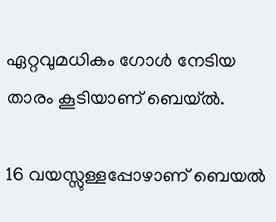ഏറ്റവുമധികം ഗോള്‍ നേടിയ താരം കൂടിയാണ് ബെയ്ല്‍.

16 വയസ്സുള്ളപ്പോഴാണ് ബെയല്‍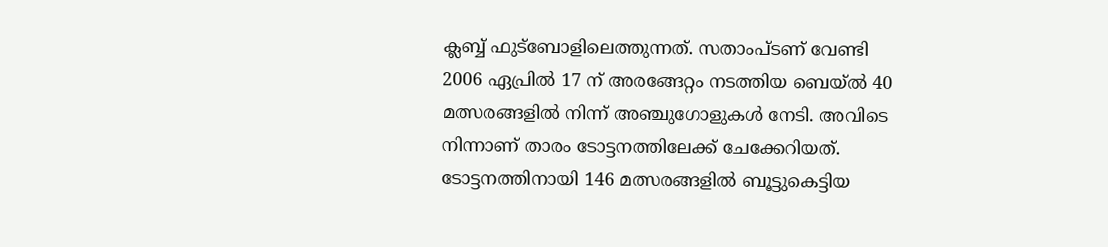ക്ലബ്ബ് ഫുട്‌ബോളിലെത്തുന്നത്. സതാംപ്ടണ് വേണ്ടി 2006 ഏപ്രില്‍ 17 ന് അരങ്ങേറ്റം നടത്തിയ ബെയ്ല്‍ 40 മത്സരങ്ങളില്‍ നിന്ന് അഞ്ചുഗോളുകള്‍ നേടി. അവിടെ നിന്നാണ് താരം ടോട്ടനത്തിലേക്ക് ചേക്കേറിയത്. ടോട്ടനത്തിനായി 146 മത്സരങ്ങളില്‍ ബൂട്ടുകെട്ടിയ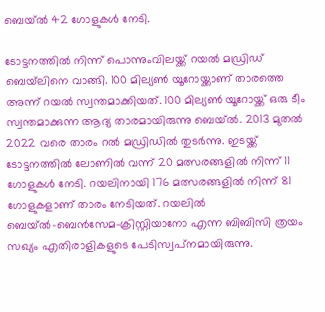ബെയ്ല്‍ 42 ഗോളുകള്‍ നേടി.

ടോട്ടനത്തില്‍ നിന്ന് പൊന്നുംവിലയ്ക്ക് റയല്‍ മഡ്രിഡ് ബെയ്‌ലിനെ വാങ്ങി. 100 മില്യണ്‍ യൂറോയ്ക്കാണ് താരത്തെ അന്ന് റയല്‍ സ്വന്തമാക്കിയത്. 100 മില്യണ്‍ യൂറോയ്ക്ക് ഒരു ടീം സ്വന്തമാക്കുന്ന ആദ്യ താരമായിരുന്നു ബെയ്ല്‍. 2013 മുതല്‍ 2022 വരെ താരം റല്‍ മഡ്രിഡില്‍ തുടര്‍ന്നു. ഇടയ്ക്ക് ടോട്ടനത്തില്‍ ലോണില്‍ വന്ന് 20 മത്സരങ്ങളില്‍ നിന്ന് 11 ഗോളുകള്‍ നേടി. റയലിനായി 176 മത്സരങ്ങളില്‍ നിന്ന് 81 ഗോളുകളാണ് താരം നേടിയത്. റയലില്‍ ബെയ്ല്‍-ബെന്‍സേമ-ക്രിസ്റ്റിയാനോ എന്ന ബിബിസി ത്രയം സഖ്യം എതിരാളികളുടെ പേടിസ്വപ്‌നമായിരുന്നു.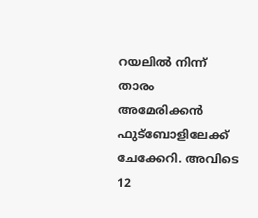റയലില്‍ നിന്ന് താരം അമേരിക്കന്‍ ഫുട്‌ബോളിലേക്ക് ചേക്കേറി. അവിടെ 12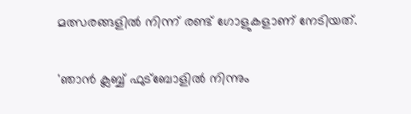മത്സരങ്ങളില്‍ നിന്ന് രണ്ട് ഗോളുകളാണ് നേടിയത്.

'ഞാന്‍ ക്ലബ്ബ് ഫുട്‌ബോളില്‍ നിന്നും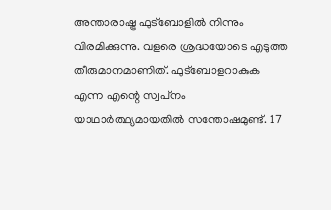അന്താരാഷ്ട്ര ഫുട്‌ബോളില്‍ നിന്നും വിരമിക്കുന്നു. വളരെ ശ്രദ്ധയോടെ എടുത്ത തീരുമാനമാണിത്. ഫുട്‌ബോളറാകുക എന്ന എന്റെ സ്വപ്‌നം യാഥാര്‍ത്ഥ്യമായതില്‍ സന്തോഷമുണ്ട്. 17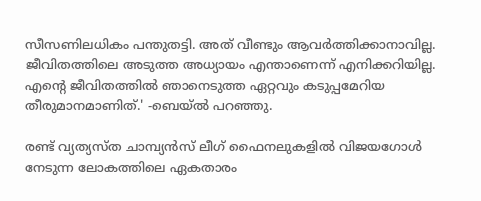സീസണിലധികം പന്തുതട്ടി. അത് വീണ്ടും ആവര്‍ത്തിക്കാനാവില്ല. ജീവിതത്തിലെ അടുത്ത അധ്യായം എന്താണെന്ന് എനിക്കറിയില്ല. എന്റെ ജീവിതത്തില്‍ ഞാനെടുത്ത ഏറ്റവും കടുപ്പമേറിയ തീരുമാനമാണിത്.' -ബെയ്ല്‍ പറഞ്ഞു.

രണ്ട് വ്യത്യസ്ത ചാമ്പ്യന്‍സ് ലീഗ് ഫൈനലുകളില്‍ വിജയഗോള്‍ നേടുന്ന ലോകത്തിലെ ഏകതാരം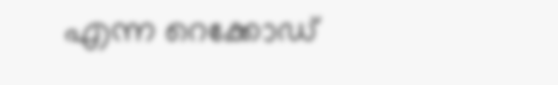എന്ന റെക്കോഡ്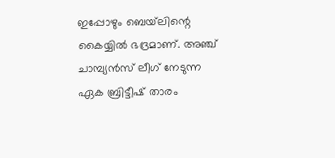ഇപ്പോഴും ബെയ്‌ലിന്റെ കൈയ്യില്‍ ഭദ്രമാണ്. അഞ്ച് ചാമ്പ്യന്‍സ് ലീഗ് നേടുന്ന ഏക ബ്രിട്ടീഷ് താരം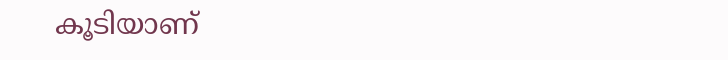കൂടിയാണ്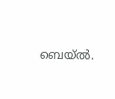ബെയ്ല്‍.